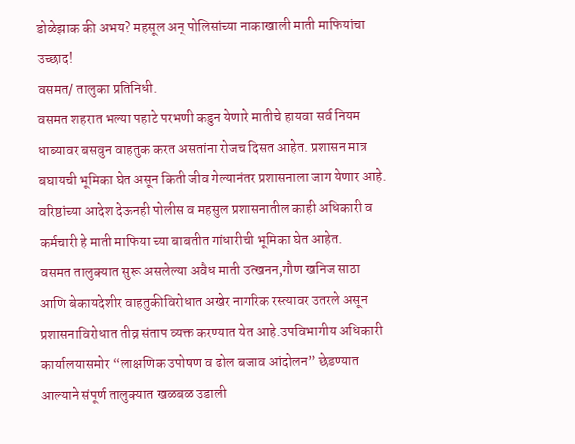डोळेझाक की अभय? महसूल अन् पोलिसांच्या नाकाखाली माती माफियांचा उच्छाद!
वसमत/ तालुका प्रतिनिधी.
वसमत शहरात भल्या पहाटे परभणी कडुन येणारे मातीचे हायवा सर्व नियम धाब्यावर बसवुन वाहतुक करत असतांना रोजच दिसत आहेत. प्रशासन मात्र बघायची भूमिका घेत असून किती जीव गेल्यानंतर प्रशासनाला जाग येणार आहे.
वरिष्ठांच्या आदेश देऊनही पोलीस व महसुल प्रशासनातील काही अधिकारी व कर्मचारी हे माती माफिया च्या बाबतीत गांधारीची भूमिका घेत आहेत.
वसमत तालुक्यात सुरू असलेल्या अवैध माती उत्खनन,गौण खनिज साठा आणि बेकायदेशीर वाहतुकीविरोधात अखेर नागरिक रस्त्यावर उतरले असून प्रशासनाविरोधात तीव्र संताप व्यक्त करण्यात येत आहे.उपविभागीय अधिकारी कार्यालयासमोर “लाक्षणिक उपोषण व ढोल बजाव आंदोलन” छेडण्यात आल्याने संपूर्ण तालुक्यात खळबळ उडाली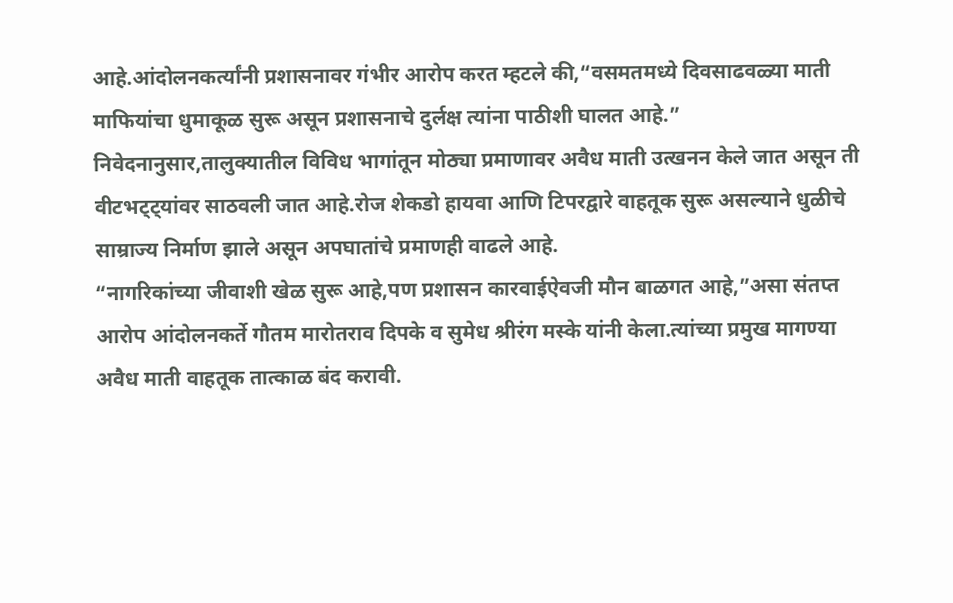आहे.आंदोलनकर्त्यांनी प्रशासनावर गंभीर आरोप करत म्हटले की,“वसमतमध्ये दिवसाढवळ्या माती माफियांचा धुमाकूळ सुरू असून प्रशासनाचे दुर्लक्ष त्यांना पाठीशी घालत आहे.”
निवेदनानुसार,तालुक्यातील विविध भागांतून मोठ्या प्रमाणावर अवैध माती उत्खनन केले जात असून ती वीटभट्ट्यांवर साठवली जात आहे.रोज शेकडो हायवा आणि टिपरद्वारे वाहतूक सुरू असल्याने धुळीचे साम्राज्य निर्माण झाले असून अपघातांचे प्रमाणही वाढले आहे.
“नागरिकांच्या जीवाशी खेळ सुरू आहे,पण प्रशासन कारवाईऐवजी मौन बाळगत आहे,”असा संतप्त आरोप आंदोलनकर्ते गौतम मारोतराव दिपके व सुमेध श्रीरंग मस्के यांनी केला.त्यांच्या प्रमुख मागण्या अवैध माती वाहतूक तात्काळ बंद करावी.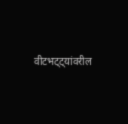वीटभट्ट्यांवरील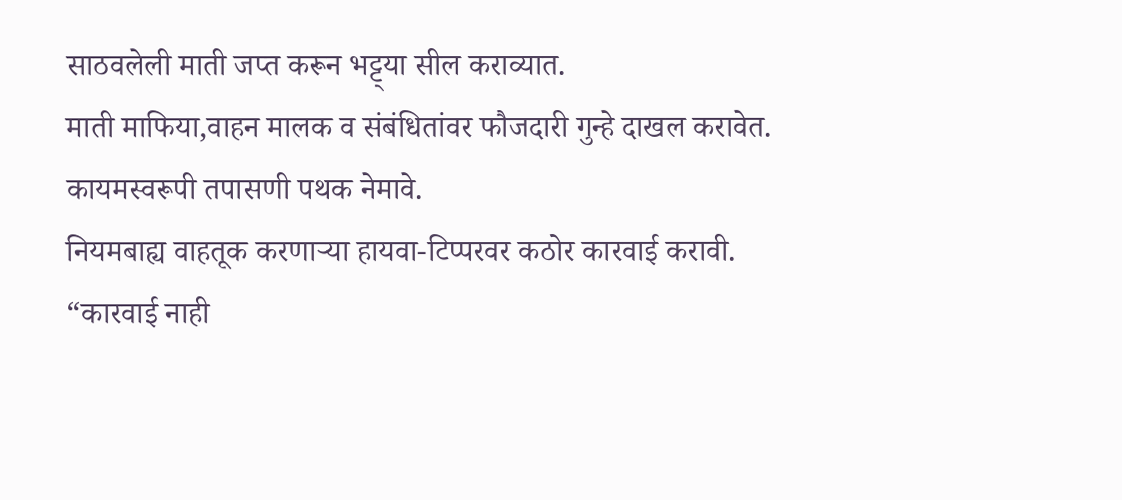साठवलेली माती जप्त करून भट्ट्या सील कराव्यात.
माती माफिया,वाहन मालक व संबंधितांवर फौजदारी गुन्हे दाखल करावेत.
कायमस्वरूपी तपासणी पथक नेमावे.
नियमबाह्य वाहतूक करणाऱ्या हायवा-टिप्परवर कठोर कारवाई करावी.
“कारवाई नाही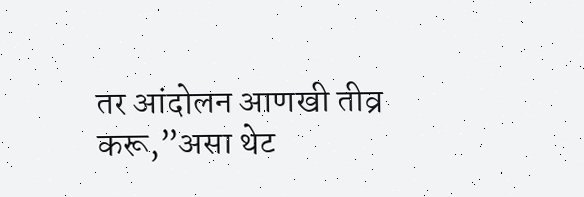तर आंदोलन आणखी तीव्र करू,”असा थेट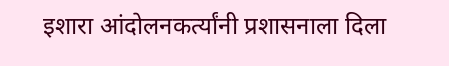इशारा आंदोलनकर्त्यांनी प्रशासनाला दिला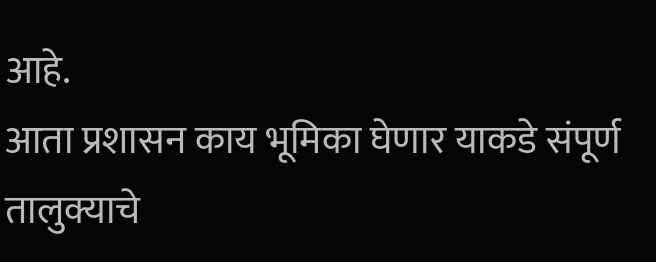आहे.
आता प्रशासन काय भूमिका घेणार याकडे संपूर्ण तालुक्याचे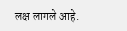लक्ष लागले आहे.